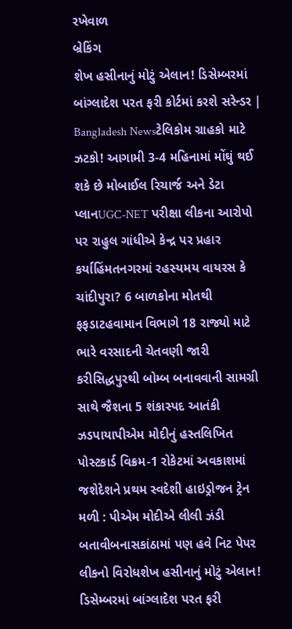રખેવાળ
બ્રેકિંગ
શેખ હસીનાનું મોટું એલાન! ડિસેમ્બરમાં બાંગ્લાદેશ પરત ફરી કોર્ટમાં કરશે સરેન્ડર | Bangladesh Newsટેલિકોમ ગ્રાહકો માટે ઝટકો! આગામી 3-4 મહિનામાં મોંઘું થઈ શકે છે મોબાઈલ રિચાર્જ અને ડેટા પ્લાનUGC-NET પરીક્ષા લીકના આરોપો પર રાહુલ ગાંધીએ કેન્દ્ર પર પ્રહાર કર્યાહિંમતનગરમાં રહસ્યમય વાયરસ કે ચાંદીપુરા? 6 બાળકોના મોતથી ફફડાટહવામાન વિભાગે 18 રાજ્યો માટે ભારે વરસાદની ચેતવણી જારી કરીસિદ્ધપુરથી બોમ્બ બનાવવાની સામગ્રી સાથે જૈશના 5 શંકાસ્પદ આતંકી ઝડપાયાપીએમ મોદીનું હસ્તલિખિત પોસ્ટકાર્ડ વિક્રમ-1 રોકેટમાં અવકાશમાં જશેદેશને પ્રથમ સ્વદેશી હાઇડ્રોજન ટ્રેન મળી : પીએમ મોદીએ લીલી ઝંડી બતાવીબનાસકાંઠામાં પણ હવે નિટ પેપર લીકનો વિરોધશેખ હસીનાનું મોટું એલાન! ડિસેમ્બરમાં બાંગ્લાદેશ પરત ફરી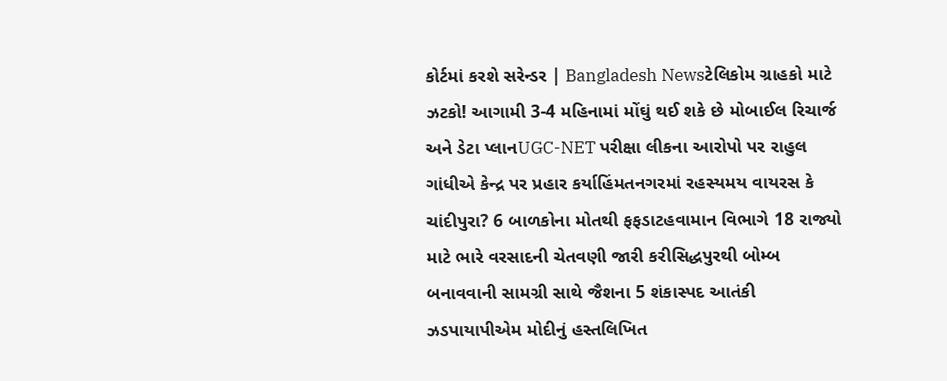કોર્ટમાં કરશે સરેન્ડર | Bangladesh Newsટેલિકોમ ગ્રાહકો માટે ઝટકો! આગામી 3-4 મહિનામાં મોંઘું થઈ શકે છે મોબાઈલ રિચાર્જ અને ડેટા પ્લાનUGC-NET પરીક્ષા લીકના આરોપો પર રાહુલ ગાંધીએ કેન્દ્ર પર પ્રહાર કર્યાહિંમતનગરમાં રહસ્યમય વાયરસ કે ચાંદીપુરા? 6 બાળકોના મોતથી ફફડાટહવામાન વિભાગે 18 રાજ્યો માટે ભારે વરસાદની ચેતવણી જારી કરીસિદ્ધપુરથી બોમ્બ બનાવવાની સામગ્રી સાથે જૈશના 5 શંકાસ્પદ આતંકી ઝડપાયાપીએમ મોદીનું હસ્તલિખિત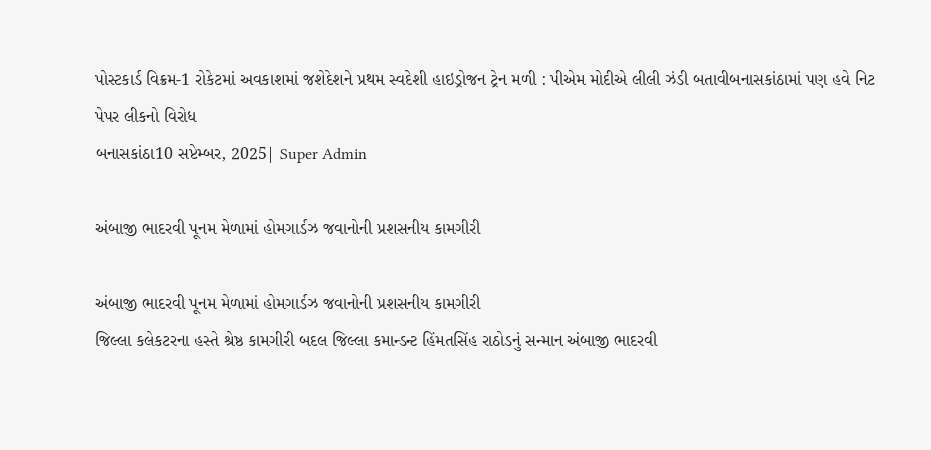પોસ્ટકાર્ડ વિક્રમ-1 રોકેટમાં અવકાશમાં જશેદેશને પ્રથમ સ્વદેશી હાઇડ્રોજન ટ્રેન મળી : પીએમ મોદીએ લીલી ઝંડી બતાવીબનાસકાંઠામાં પણ હવે નિટ પેપર લીકનો વિરોધ
બનાસકાંઠા10 સપ્ટેમ્બર, 2025| Super Admin

અંબાજી ભાદરવી પૂનમ મેળામાં હોમગાર્ડઝ જવાનોની પ્રશસનીય કામગીરી

અંબાજી ભાદરવી પૂનમ મેળામાં હોમગાર્ડઝ જવાનોની પ્રશસનીય કામગીરી
જિલ્લા કલેકટરના હસ્તે શ્રેષ્ઠ કામગીરી બદલ જિલ્લા કમાન્ડન્ટ હિંમતસિંહ રાઠોડનું સન્માન અંબાજી ભાદરવી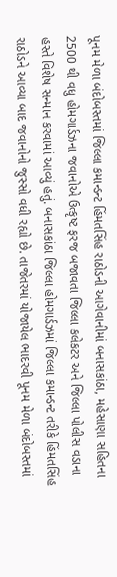પૂનમ મેળા બંદોબસ્તમાં જિલ્લા કમાન્ડન્ટ હિંમતસિંહ રાઠોડની આગેવાનીમાં બનાસકાંઠા, મહેસાણા સહિતના 2500 થી વધુ હોમગાર્ડઝના જવાનોએ ઉત્કૃષ્ટ ફરજ બજાવતા જિલ્લા કલેકટર અને જિલ્લા પોલીસ વડાના હસ્તે વિશેષ સન્માન કરવામાં આવ્યું હતું. બનાસકાંઠા જિલ્લા હોમગાર્ડઝમાં જિલ્લા કમાન્ડન્ટ તરીકે હિંમતસિંહ રાઠોડને આવ્યા બાદ જવાનોનો જુસ્સો વધી રહ્યો છે. તાજેતરમાં યોજાયેલ ભાદરવી પૂનમ મેળા બંદોબસ્તમાં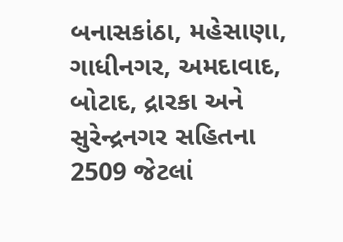બનાસકાંઠા, મહેસાણા, ગાધીનગર, અમદાવાદ, બોટાદ, દ્રારકા અને સુરેન્દ્રનગર સહિતના 2509 જેટલાં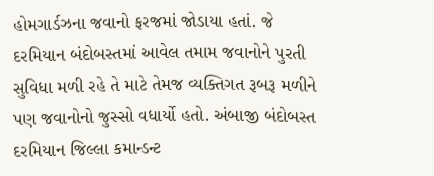હોમગાર્ડઝના જવાનો ફરજમાં જોડાયા હતાં. જે દરમિયાન બંદોબસ્તમાં આવેલ તમામ જવાનોને પુરતી સુવિધા મળી રહે તે માટે તેમજ વ્યક્તિગત રૂબરૂ મળીને પણ જવાનોનો જુસ્સો વધાર્યો હતો. અંબાજી બંદોબસ્ત દરમિયાન જિલ્લા કમાન્ડન્ટ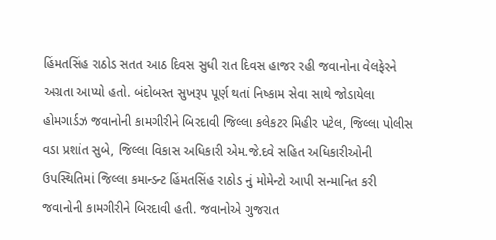હિંમતસિંહ રાઠોડ સતત આઠ દિવસ સુધી રાત દિવસ હાજર રહી જવાનોના વેલફેરને અગ્રતા આપ્યો હતો. બંદોબસ્ત સુખરૂપ પૂર્ણ થતાં નિષ્કામ સેવા સાથે જોડાયેલા હોમગાર્ડઝ જવાનોની કામગીરીને બિરદાવી જિલ્લા કલેકટર મિહીર પટેલ, જિલ્લા પોલીસ વડા પ્રશાંત સુબે, જિલ્લા વિકાસ અધિકારી એમ.જે.દવે સહિત અધિકારીઓની ઉપસ્થિતિમાં જિલ્લા કમાન્ડન્ટ હિંમતસિંહ રાઠોડ નું મોમેન્ટો આપી સન્માનિત કરી જવાનોની કામગીરીને બિરદાવી હતી. જવાનોએ ગુજરાત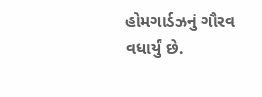હોમગાર્ડઝનું ગૌરવ વધાર્યું છે.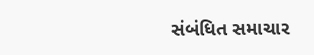સંબંધિત સમાચાર